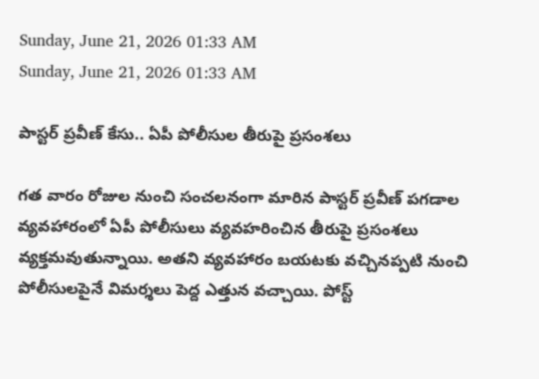Sunday, June 21, 2026 01:33 AM
Sunday, June 21, 2026 01:33 AM

పాస్టర్ ప్రవీణ్ కేసు.. ఏపీ పోలీసుల తీరుపై ప్రసంశలు

గత వారం రోజుల నుంచి సంచలనంగా మారిన పాస్టర్ ప్రవీణ్ పగడాల వ్యవహారంలో ఏపీ పోలీసులు వ్యవహరించిన తీరుపై ప్రసంశలు వ్యక్తమవుతున్నాయి. అతని వ్యవహారం బయటకు వచ్చినప్పటి నుంచి పోలీసులపైనే విమర్శలు పెద్ద ఎత్తున వచ్చాయి. పోస్ట్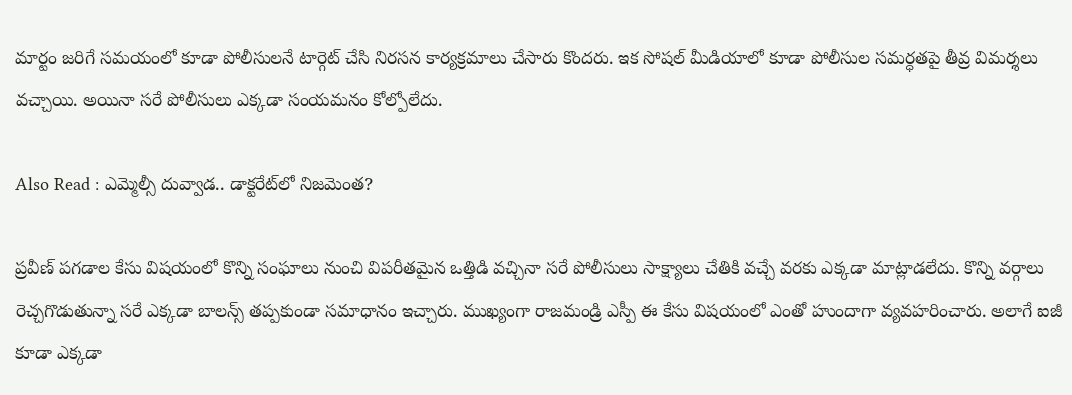మార్టం జరిగే సమయంలో కూడా పోలీసులనే టార్గెట్ చేసి నిరసన కార్యక్రమాలు చేసారు కొందరు. ఇక సోషల్ మీడియాలో కూడా పోలీసుల సమర్ధతపై తీవ్ర విమర్శలు వచ్చాయి. అయినా సరే పోలీసులు ఎక్కడా సంయమనం కోల్పోలేదు.

Also Read : ఎమ్మెల్సీ దువ్వాడ.. డాక్టరేట్‌లో నిజమెంత?

ప్రవీణ్ పగడాల కేసు విషయంలో కొన్ని సంఘాలు నుంచి విపరీతమైన ఒత్తిడి వచ్చినా సరే పోలీసులు సాక్ష్యాలు చేతికి వచ్చే వరకు ఎక్కడా మాట్లాడలేదు. కొన్ని వర్గాలు రెచ్చగొడుతున్నా సరే ఎక్కడా బాలన్స్ తప్పకుండా సమాధానం ఇచ్చారు. ముఖ్యంగా రాజమండ్రి ఎస్పీ ఈ కేసు విషయంలో ఎంతో హుందాగా వ్యవహరించారు. అలాగే ఐజీ కూడా ఎక్కడా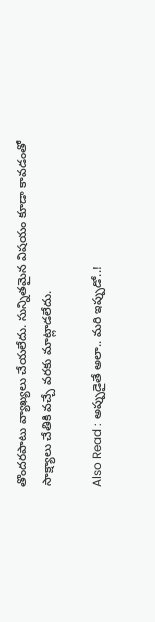తొందరపాటు వ్యాఖ్యలు చేయలేదు. సున్నితమైన విషయం కూడా కావడంతో సాక్ష్యాలు చేతికి వచ్చే వరకు మాట్లాడలేదు.

Also Read : అప్పుడైతే అలా.. మరి ఇప్పుడో..!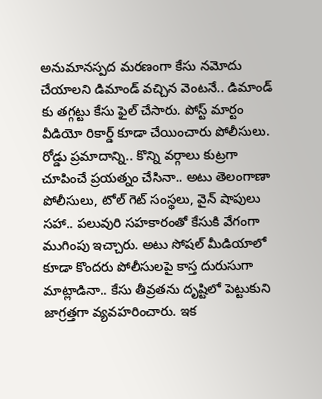అనుమానస్పద మరణంగా కేసు నమోదు చేయాలని డిమాండ్ వచ్చిన వెంటనే.. డిమాండ్ కు తగ్గట్టు కేసు ఫైల్ చేసారు. పోస్ట్ మార్టం వీడియో రికార్డ్ కూడా చేయించారు పోలీసులు. రోడ్డు ప్రమాదాన్ని.. కొన్ని వర్గాలు కుట్రగా చూపించే ప్రయత్నం చేసినా.. అటు తెలంగాణా పోలీసులు, టోల్ గెట్ సంస్థలు, వైన్ షాపులు సహా.. పలువురి సహకారంతో కేసుకి వేగంగా ముగింపు ఇచ్చారు. అటు సోషల్ మీడియాలో కూడా కొందరు పోలీసులపై కాస్త దురుసుగా మాట్లాడినా.. కేసు తీవ్రతను దృష్టిలో పెట్టుకుని జాగ్రత్తగా వ్యవహరించారు. ఇక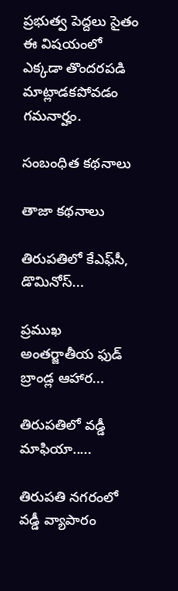ప్రభుత్వ పెద్దలు సైతం ఈ విషయంలో ఎక్కడా తొందరపడి మాట్లాడకపోవడం గమనార్హం.

సంబంధిత కథనాలు

తాజా కథనాలు

తిరుపతిలో కేఎఫ్‌సీ, డొమినోస్‌...

ప్రముఖ అంతర్జాతీయ ఫుడ్ బ్రాండ్ల ఆహార...

తిరుపతిలో వడ్డీ మాఫియా.....

తిరుపతి నగరంలో వడ్డీ వ్యాపారం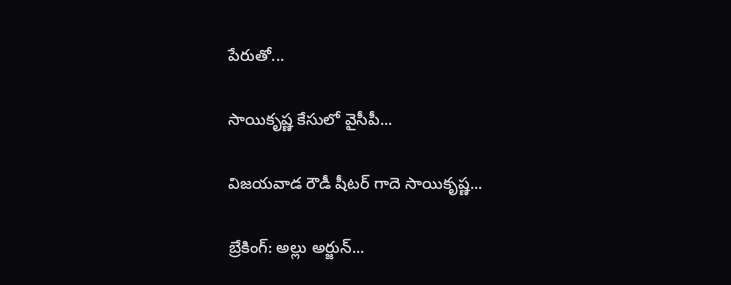పేరుతో...

సాయికృష్ణ కేసులో వైసీపీ...

విజయవాడ రౌడీ షీటర్‌ గాదె సాయికృష్ణ...

బ్రేకింగ్: అల్లు అర్జున్‌...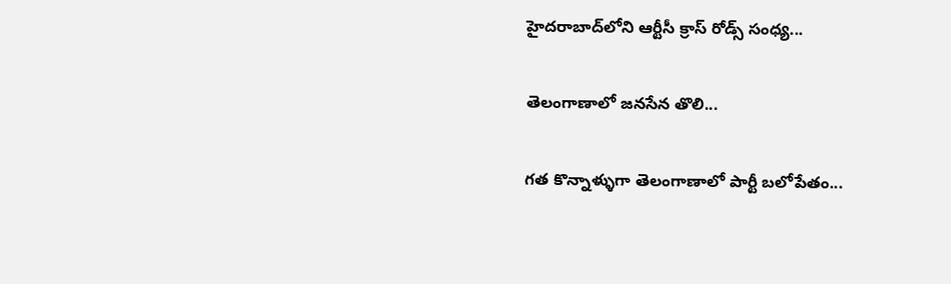హైదరాబాద్‌లోని ఆర్టీసీ క్రాస్ రోడ్స్ సంధ్య...

తెలంగాణాలో జనసేన తొలి...

గత కొన్నాళ్ళుగా తెలంగాణాలో పార్టీ బలోపేతం...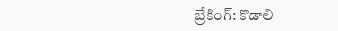బ్రేకింగ్: కొడాలి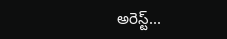అరెస్ట్...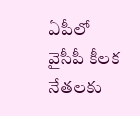ఏపీలో వైసీపీ కీలక నేతలకు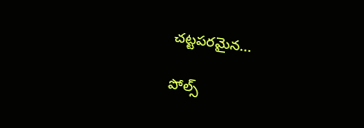చట్టపరమైన...

పోల్స్